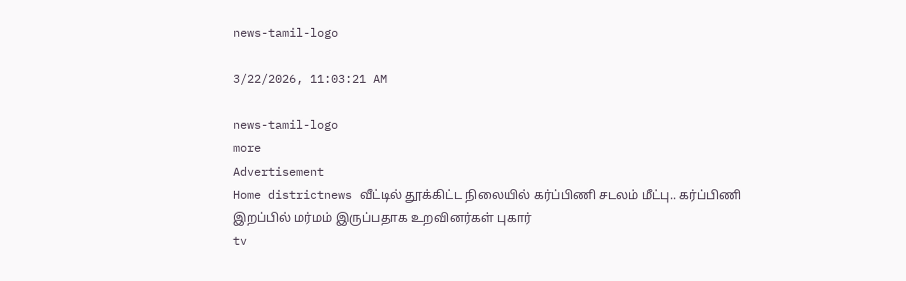news-tamil-logo

3/22/2026, 11:03:21 AM

news-tamil-logo
more
Advertisement
Home districtnews வீட்டில் தூக்கிட்ட நிலையில் கர்ப்பிணி சடலம் மீட்பு.. கர்ப்பிணி இறப்பில் மர்மம் இருப்பதாக உறவினர்கள் புகார்
tv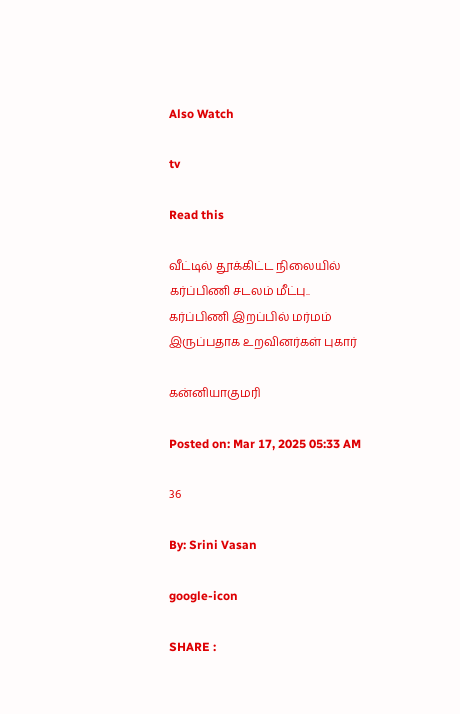Also Watch

tv

Read this

வீட்டில் தூக்கிட்ட நிலையில் கர்ப்பிணி சடலம் மீட்பு.. கர்ப்பிணி இறப்பில் மர்மம் இருப்பதாக உறவினர்கள் புகார்

கன்னியாகுமரி

Posted on: Mar 17, 2025 05:33 AM

36

By: Srini Vasan

google-icon

SHARE :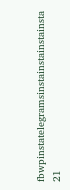fbwpinstatelegramsinstainstainstainsta
21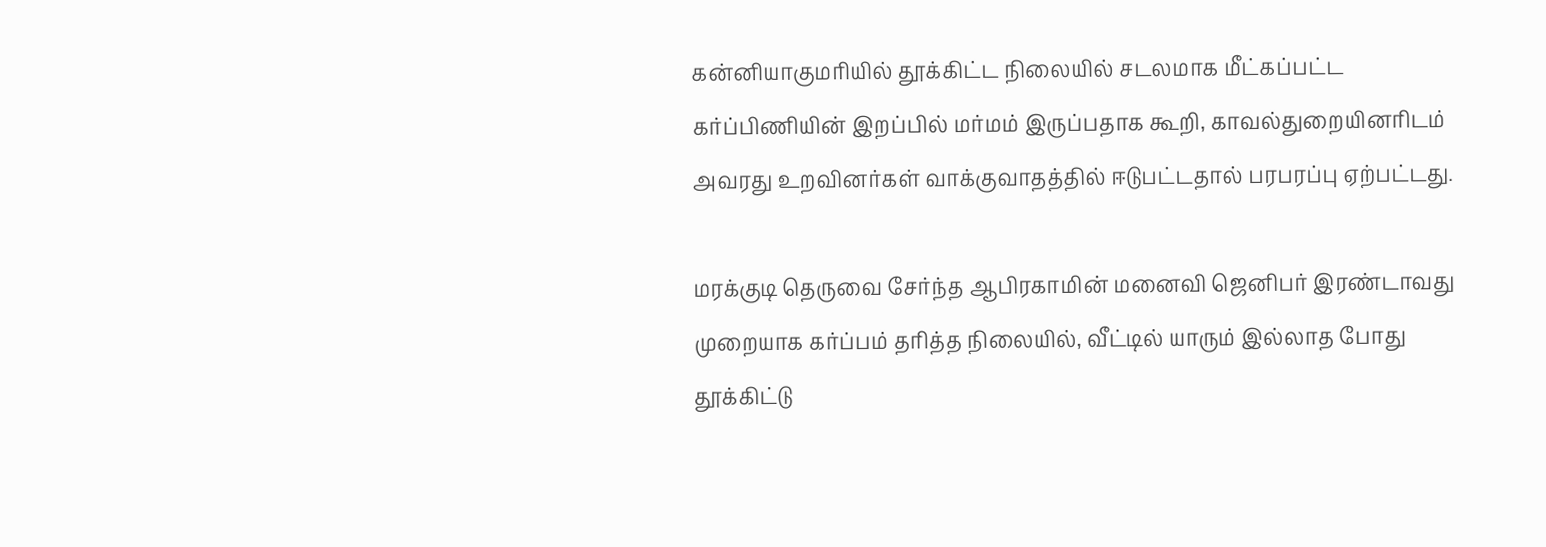கன்னியாகுமரியில் தூக்கிட்ட நிலையில் சடலமாக மீட்கப்பட்ட கர்ப்பிணியின் இறப்பில் மர்மம் இருப்பதாக கூறி, காவல்துறையினரிடம் அவரது உறவினர்கள் வாக்குவாதத்தில் ஈடுபட்டதால் பரபரப்பு ஏற்பட்டது.

மரக்குடி தெருவை சேர்ந்த ஆபிரகாமின் மனைவி ஜெனிபர் இரண்டாவது முறையாக கர்ப்பம் தரித்த நிலையில், வீட்டில் யாரும் இல்லாத போது தூக்கிட்டு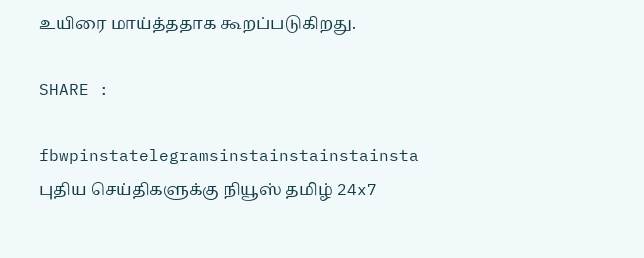உயிரை மாய்த்ததாக கூறப்படுகிறது.

SHARE :

fbwpinstatelegramsinstainstainstainsta
புதிய செய்திகளுக்கு நியூஸ் தமிழ் 24x7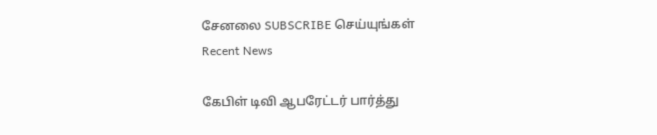சேனலை SUBSCRIBE செய்யுங்கள்
Recent News

கேபிள் டிவி ஆபரேட்டர் பார்த்து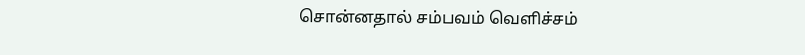சொன்னதால் சம்பவம் வெளிச்சம்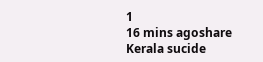1
16 mins agoshare
Kerala sucide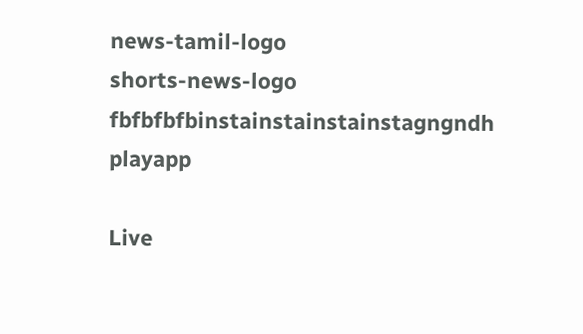news-tamil-logo
shorts-news-logo
fbfbfbfbinstainstainstainstagngndh
playapp

Live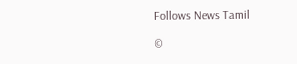Follows News Tamil

©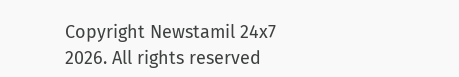Copyright Newstamil 24x7 2026. All rights reserved